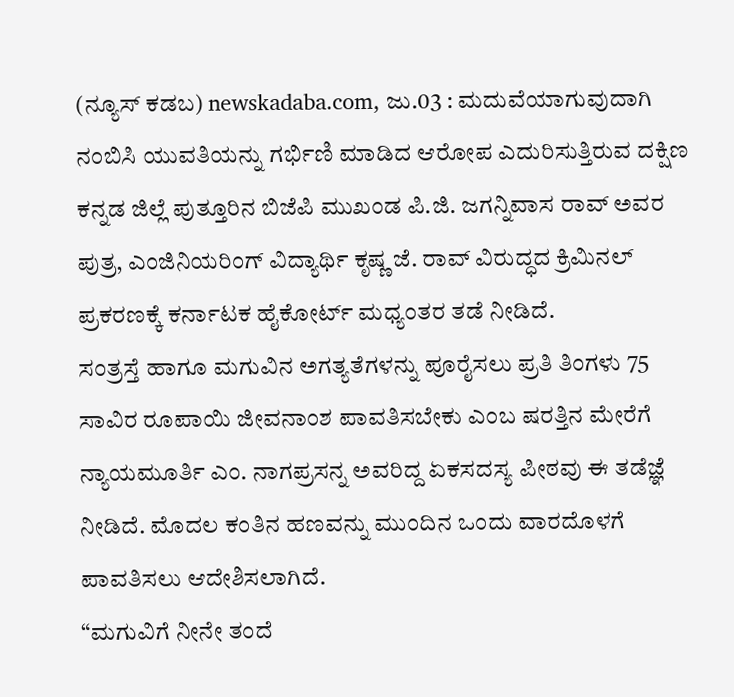(ನ್ಯೂಸ್ ಕಡಬ) newskadaba.com, ಜು.03 : ಮದುವೆಯಾಗುವುದಾಗಿ ನಂಬಿಸಿ ಯುವತಿಯನ್ನು ಗರ್ಭಿಣಿ ಮಾಡಿದ ಆರೋಪ ಎದುರಿಸುತ್ತಿರುವ ದಕ್ಷಿಣ ಕನ್ನಡ ಜಿಲ್ಲೆ ಪುತ್ತೂರಿನ ಬಿಜೆಪಿ ಮುಖಂಡ ಪಿ.ಜಿ. ಜಗನ್ನಿವಾಸ ರಾವ್ ಅವರ ಪುತ್ರ, ಎಂಜಿನಿಯರಿಂಗ್ ವಿದ್ಯಾರ್ಥಿ ಕೃಷ್ಣ ಜೆ. ರಾವ್ ವಿರುದ್ಧದ ಕ್ರಿಮಿನಲ್ ಪ್ರಕರಣಕ್ಕೆ ಕರ್ನಾಟಕ ಹೈಕೋರ್ಟ್ ಮಧ್ಯಂತರ ತಡೆ ನೀಡಿದೆ.
ಸಂತ್ರಸ್ತೆ ಹಾಗೂ ಮಗುವಿನ ಅಗತ್ಯತೆಗಳನ್ನು ಪೂರೈಸಲು ಪ್ರತಿ ತಿಂಗಳು 75 ಸಾವಿರ ರೂಪಾಯಿ ಜೀವನಾಂಶ ಪಾವತಿಸಬೇಕು ಎಂಬ ಷರತ್ತಿನ ಮೇರೆಗೆ ನ್ಯಾಯಮೂರ್ತಿ ಎಂ. ನಾಗಪ್ರಸನ್ನ ಅವರಿದ್ದ ಏಕಸದಸ್ಯ ಪೀಠವು ಈ ತಡೆಜ್ಞೆ ನೀಡಿದೆ. ಮೊದಲ ಕಂತಿನ ಹಣವನ್ನು ಮುಂದಿನ ಒಂದು ವಾರದೊಳಗೆ ಪಾವತಿಸಲು ಆದೇಶಿಸಲಾಗಿದೆ.
“ಮಗುವಿಗೆ ನೀನೇ ತಂದೆ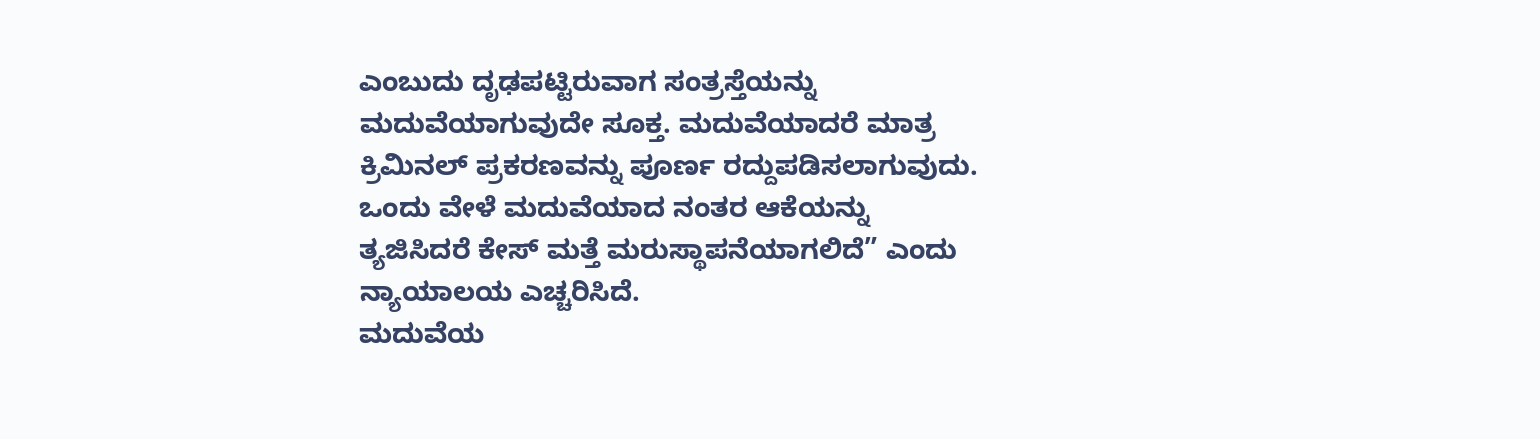ಎಂಬುದು ದೃಢಪಟ್ಟಿರುವಾಗ ಸಂತ್ರಸ್ತೆಯನ್ನು ಮದುವೆಯಾಗುವುದೇ ಸೂಕ್ತ. ಮದುವೆಯಾದರೆ ಮಾತ್ರ ಕ್ರಿಮಿನಲ್ ಪ್ರಕರಣವನ್ನು ಪೂರ್ಣ ರದ್ದುಪಡಿಸಲಾಗುವುದು. ಒಂದು ವೇಳೆ ಮದುವೆಯಾದ ನಂತರ ಆಕೆಯನ್ನು ತ್ಯಜಿಸಿದರೆ ಕೇಸ್ ಮತ್ತೆ ಮರುಸ್ಥಾಪನೆಯಾಗಲಿದೆ” ಎಂದು ನ್ಯಾಯಾಲಯ ಎಚ್ಚರಿಸಿದೆ.
ಮದುವೆಯ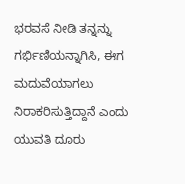ಭರವಸೆ ನೀಡಿ ತನ್ನನ್ನು ಗರ್ಭಿಣಿಯನ್ನಾಗಿಸಿ, ಈಗ ಮದುವೆಯಾಗಲು ನಿರಾಕರಿಸುತ್ತಿದ್ದಾನೆ ಎಂದು ಯುವತಿ ದೂರು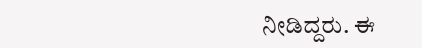ನೀಡಿದ್ದರು. ಈ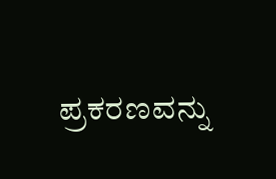ಪ್ರಕರಣವನ್ನು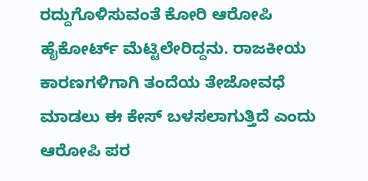ರದ್ದುಗೊಳಿಸುವಂತೆ ಕೋರಿ ಆರೋಪಿ ಹೈಕೋರ್ಟ್ ಮೆಟ್ಟಿಲೇರಿದ್ದನು. ರಾಜಕೀಯ ಕಾರಣಗಳಿಗಾಗಿ ತಂದೆಯ ತೇಜೋವಧೆ ಮಾಡಲು ಈ ಕೇಸ್ ಬಳಸಲಾಗುತ್ತಿದೆ ಎಂದು ಆರೋಪಿ ಪರ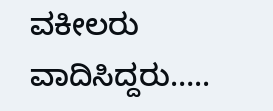ವಕೀಲರು ವಾದಿಸಿದ್ದರು…..